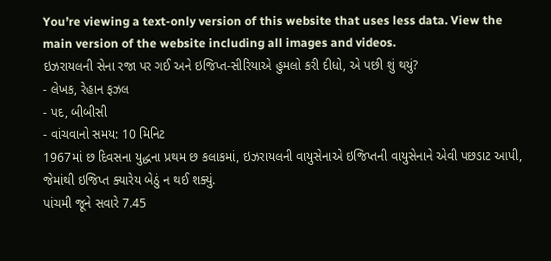You’re viewing a text-only version of this website that uses less data. View the main version of the website including all images and videos.
ઇઝરાયલની સેના રજા પર ગઈ અને ઇજિપ્ત-સીરિયાએ હુમલો કરી દીધો, એ પછી શું થયું?
- લેખક, રેહાન ફઝલ
- પદ, બીબીસી
- વાંચવાનો સમય: 10 મિનિટ
1967માં છ દિવસના યુદ્ધના પ્રથમ છ કલાકમાં, ઇઝરાયલની વાયુસેનાએ ઇજિપ્તની વાયુસેનાને એવી પછડાટ આપી, જેમાંથી ઇજિપ્ત ક્યારેય બેઠું ન થઈ શક્યું.
પાંચમી જૂને સવારે 7.45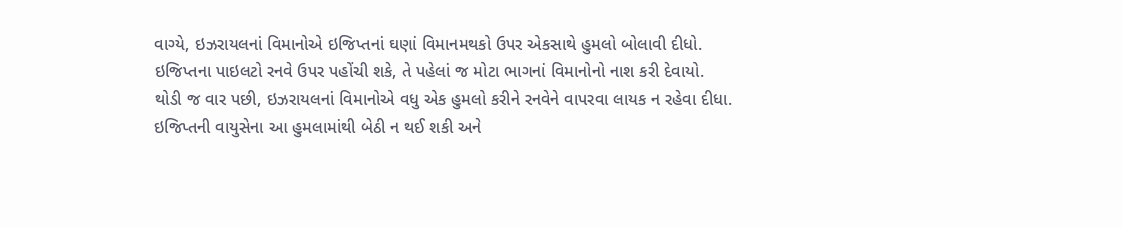વાગ્યે, ઇઝરાયલનાં વિમાનોએ ઇજિપ્તનાં ઘણાં વિમાનમથકો ઉપર એકસાથે હુમલો બોલાવી દીધો. ઇજિપ્તના પાઇલટો રનવે ઉપર પહોંચી શકે, તે પહેલાં જ મોટા ભાગનાં વિમાનોનો નાશ કરી દેવાયો.
થોડી જ વાર પછી, ઇઝરાયલનાં વિમાનોએ વધુ એક હુમલો કરીને રનવેને વાપરવા લાયક ન રહેવા દીધા. ઇજિપ્તની વાયુસેના આ હુમલામાંથી બેઠી ન થઈ શકી અને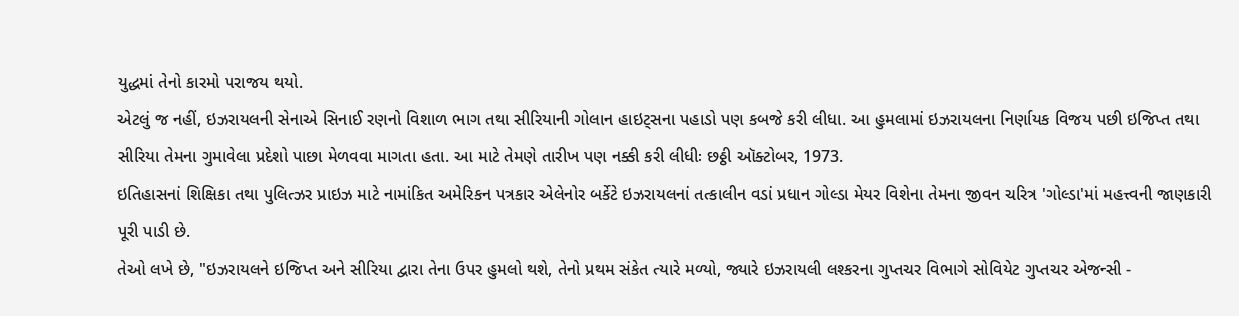યુદ્ધમાં તેનો કારમો પરાજય થયો.
એટલું જ નહીં, ઇઝરાયલની સેનાએ સિનાઈ રણનો વિશાળ ભાગ તથા સીરિયાની ગોલાન હાઇટ્સના પહાડો પણ કબજે કરી લીધા. આ હુમલામાં ઇઝરાયલના નિર્ણાયક વિજય પછી ઇજિપ્ત તથા સીરિયા તેમના ગુમાવેલા પ્રદેશો પાછા મેળવવા માગતા હતા. આ માટે તેમણે તારીખ પણ નક્કી કરી લીધીઃ છઠ્ઠી ઑક્ટોબર, 1973.
ઇતિહાસનાં શિક્ષિકા તથા પુલિત્ઝર પ્રાઇઝ માટે નામાંકિત અમેરિકન પત્રકાર એલેનોર બર્કેટે ઇઝરાયલનાં તત્કાલીન વડાં પ્રધાન ગોલ્ડા મેયર વિશેના તેમના જીવન ચરિત્ર 'ગોલ્ડા'માં મહત્ત્વની જાણકારી પૂરી પાડી છે.
તેઓ લખે છે, "ઇઝરાયલને ઇજિપ્ત અને સીરિયા દ્વારા તેના ઉપર હુમલો થશે, તેનો પ્રથમ સંકેત ત્યારે મળ્યો, જ્યારે ઇઝરાયલી લશ્કરના ગુપ્તચર વિભાગે સોવિયેટ ગુપ્તચર એજન્સી -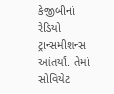કેજીબીનાં રેડિયો ટ્રાન્સમીશન્સ આંતર્યાં. તેમાં સોવિયેટ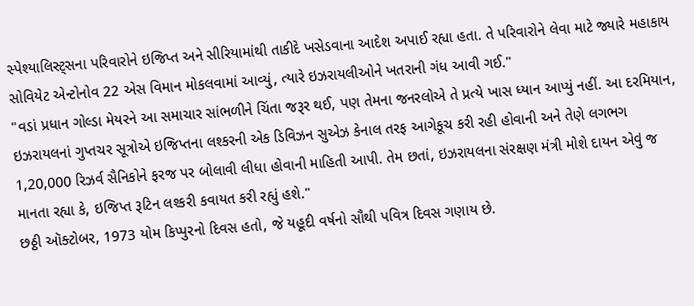સ્પેશ્યાલિસ્ટ્સના પરિવારોને ઇજિપ્ત અને સીરિયામાંથી તાકીદે ખસેડવાના આદેશ અપાઈ રહ્યા હતા. તે પરિવારોને લેવા માટે જ્યારે મહાકાય સોવિયેટ એન્ટોનોવ 22 એસ વિમાન મોકલવામાં આવ્યું, ત્યારે ઇઝરાયલીઓને ખતરાની ગંધ આવી ગઈ."
"વડાં પ્રધાન ગોલ્ડા મેયરને આ સમાચાર સાંભળીને ચિંતા જરૂર થઈ, પણ તેમના જનરલોએ તે પ્રત્યે ખાસ ધ્યાન આપ્યું નહીં. આ દરમિયાન, ઇઝરાયલનાં ગુપ્તચર સૂત્રોએ ઇજિપ્તના લશ્કરની એક ડિવિઝન સુએઝ કેનાલ તરફ આગેકૂચ કરી રહી હોવાની અને તેણે લગભગ 1,20,000 રિઝર્વ સૈનિકોને ફરજ પર બોલાવી લીધા હોવાની માહિતી આપી. તેમ છતાં, ઇઝરાયલના સંરક્ષણ મંત્રી મોશે દાયન એવું જ માનતા રહ્યા કે, ઇજિપ્ત રૂટિન લશ્કરી કવાયત કરી રહ્યું હશે."
છઠ્ઠી ઑક્ટોબર, 1973 યોમ કિપ્પુરનો દિવસ હતો, જે યહૂદી વર્ષનો સૌથી પવિત્ર દિવસ ગણાય છે.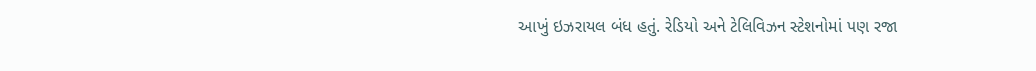આખું ઇઝરાયલ બંધ હતું. રેડિયો અને ટેલિવિઝન સ્ટેશનોમાં પણ રજા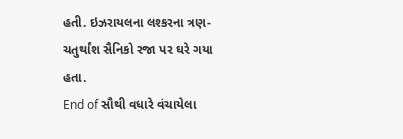હતી. ઇઝરાયલના લશ્કરના ત્રણ-ચતુર્થાંશ સૈનિકો રજા પર ઘરે ગયા હતા.
End of સૌથી વધારે વંચાયેલા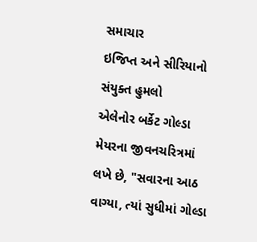સમાચાર
ઇજિપ્ત અને સીરિયાનો સંયુક્ત હુમલો
એલેનોર બર્કેટ ગોલ્ડા મેયરના જીવનચરિત્રમાં લખે છે, "સવારના આઠ વાગ્યા, ત્યાં સુધીમાં ગોલ્ડા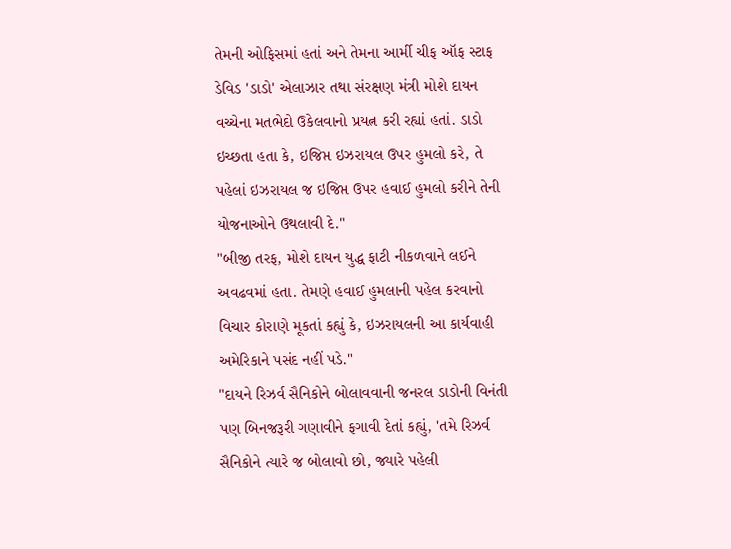તેમની ઓફિસમાં હતાં અને તેમના આર્મી ચીફ ઑફ સ્ટાફ ડેવિડ 'ડાડો' એલાઝાર તથા સંરક્ષણ મંત્રી મોશે દાયન વચ્ચેના મતભેદો ઉકેલવાનો પ્રયત્ન કરી રહ્યાં હતાં. ડાડો ઇચ્છતા હતા કે, ઇજિપ્ત ઇઝરાયલ ઉપર હુમલો કરે, તે પહેલાં ઇઝરાયલ જ ઇજિપ્ત ઉપર હવાઈ હુમલો કરીને તેની યોજનાઓને ઉથલાવી દે."
"બીજી તરફ, મોશે દાયન યુદ્ધ ફાટી નીકળવાને લઈને અવઢવમાં હતા. તેમણે હવાઈ હુમલાની પહેલ કરવાનો વિચાર કોરાણે મૂકતાં કહ્યું કે, ઇઝરાયલની આ કાર્યવાહી અમેરિકાને પસંદ નહીં પડે."
"દાયને રિઝર્વ સૈનિકોને બોલાવવાની જનરલ ડાડોની વિનંતી પણ બિનજરૂરી ગણાવીને ફગાવી દેતાં કહ્યું, 'તમે રિઝર્વ સૈનિકોને ત્યારે જ બોલાવો છો, જ્યારે પહેલી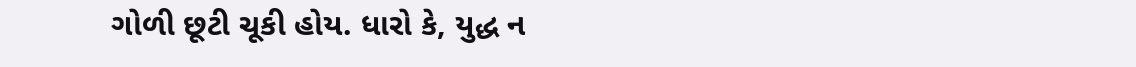ગોળી છૂટી ચૂકી હોય. ધારો કે, યુદ્ધ ન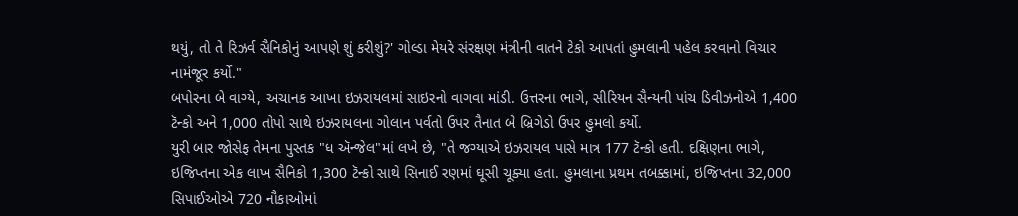થયું, તો તે રિઝર્વ સૈનિકોનું આપણે શું કરીશું?' ગોલ્ડા મેયરે સંરક્ષણ મંત્રીની વાતને ટેકો આપતાં હુમલાની પહેલ કરવાનો વિચાર નામંજૂર કર્યો."
બપોરના બે વાગ્યે, અચાનક આખા ઇઝરાયલમાં સાઇરનો વાગવા માંડી. ઉત્તરના ભાગે, સીરિયન સૈન્યની પાંચ ડિવીઝનોએ 1,400 ટૅન્કો અને 1,000 તોપો સાથે ઇઝરાયલના ગોલાન પર્વતો ઉપર તૈનાત બે બ્રિગેડો ઉપર હુમલો કર્યો.
યુરી બાર જોસેફ તેમના પુસ્તક "ધ ઍન્જેલ"માં લખે છે, "તે જગ્યાએ ઇઝરાયલ પાસે માત્ર 177 ટૅન્કો હતી. દક્ષિણના ભાગે, ઇજિપ્તના એક લાખ સૈનિકો 1,300 ટૅન્કો સાથે સિનાઈ રણમાં ઘૂસી ચૂક્યા હતા. હુમલાના પ્રથમ તબક્કામાં, ઇજિપ્તના 32,000 સિપાઈઓએ 720 નૌકાઓમાં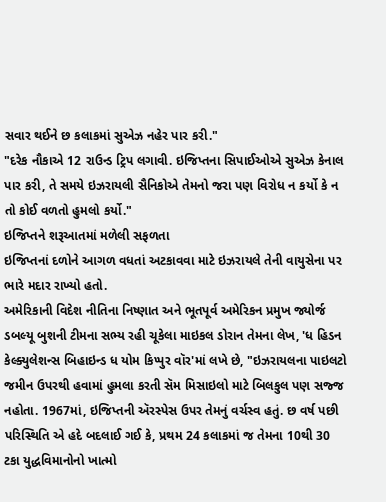સવાર થઈને છ કલાકમાં સુએઝ નહેર પાર કરી."
"દરેક નૌકાએ 12 રાઉન્ડ ટ્રિપ લગાવી. ઇજિપ્તના સિપાઈઓએ સુએઝ કેનાલ પાર કરી, તે સમયે ઇઝરાયલી સૈનિકોએ તેમનો જરા પણ વિરોધ ન કર્યો કે ન તો કોઈ વળતો હુમલો કર્યો."
ઇજિપ્તને શરૂઆતમાં મળેલી સફળતા
ઇજિપ્તનાં દળોને આગળ વધતાં અટકાવવા માટે ઇઝરાયલે તેની વાયુસેના પર ભારે મદાર રાખ્યો હતો.
અમેરિકાની વિદેશ નીતિના નિષ્ણાત અને ભૂતપૂર્વ અમેરિકન પ્રમુખ જ્યોર્જ ડબલ્યૂ બુશની ટીમના સભ્ય રહી ચૂકેલા માઇકલ ડોરાન તેમના લેખ, 'ધ હિડન કેલ્ક્યુલેશન્સ બિહાઇન્ડ ધ યોમ કિપ્પુર વૉર'માં લખે છે, "ઇઝરાયલના પાઇલટો જમીન ઉપરથી હવામાં હુમલા કરતી સૅમ મિસાઇલો માટે બિલકુલ પણ સજ્જ નહોતા. 1967માં, ઇજિપ્તની ઍરસ્પેસ ઉપર તેમનું વર્ચસ્વ હતું. છ વર્ષ પછી પરિસ્થિતિ એ હદે બદલાઈ ગઈ કે, પ્રથમ 24 કલાકમાં જ તેમના 10થી 30 ટકા યુદ્ધવિમાનોનો ખાત્મો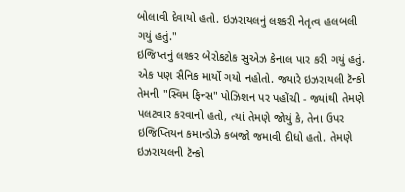બોલાવી દેવાયો હતો. ઇઝરાયલનું લશ્કરી નેતૃત્વ હલબલી ગયું હતું."
ઇજિપ્તનું લશ્કર બેરોકટોક સુએઝ કેનાલ પાર કરી ગયું હતું. એક પણ સૈનિક માર્યો ગયો નહોતો. જ્યારે ઇઝરાયલી ટૅન્કો તેમની "સ્વિમ ફિન્સ" પોઝિશન પર પહોંચી - જ્યાંથી તેમણે પલટવાર કરવાનો હતો, ત્યાં તેમણે જોયું કે, તેના ઉપર ઇજિપ્તિયન કમાન્ડોઝે કબજો જમાવી દીધો હતો. તેમણે ઇઝરાયલની ટૅન્કો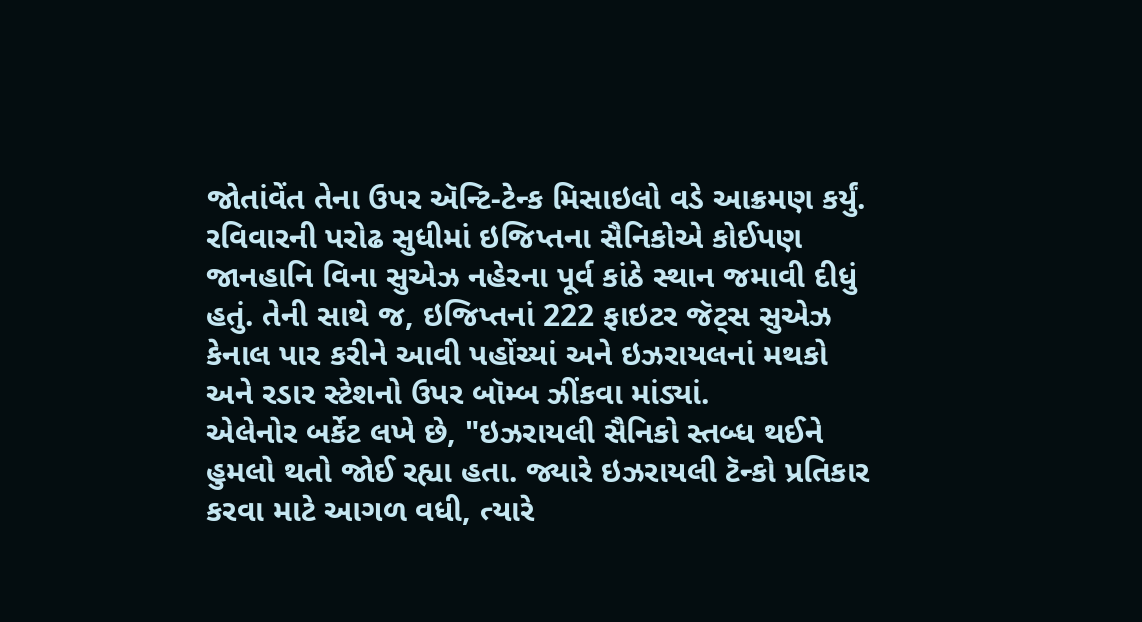જોતાંવેંત તેના ઉપર ઍન્ટિ-ટેન્ક મિસાઇલો વડે આક્રમણ કર્યું.
રવિવારની પરોઢ સુધીમાં ઇજિપ્તના સૈનિકોએ કોઈપણ જાનહાનિ વિના સુએઝ નહેરના પૂર્વ કાંઠે સ્થાન જમાવી દીધું હતું. તેની સાથે જ, ઇજિપ્તનાં 222 ફાઇટર જૅટ્સ સુએઝ કેનાલ પાર કરીને આવી પહોંચ્યાં અને ઇઝરાયલનાં મથકો અને રડાર સ્ટેશનો ઉપર બૉમ્બ ઝીંકવા માંડ્યાં.
એલેનોર બર્કેટ લખે છે, "ઇઝરાયલી સૈનિકો સ્તબ્ધ થઈને હુમલો થતો જોઈ રહ્યા હતા. જ્યારે ઇઝરાયલી ટૅન્કો પ્રતિકાર કરવા માટે આગળ વધી, ત્યારે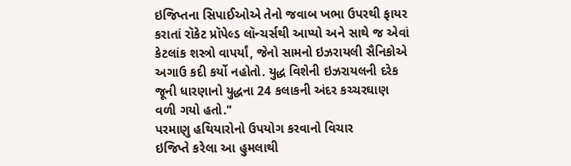ઇજિપ્તના સિપાઈઓએ તેનો જવાબ ખભા ઉપરથી ફાયર કરાતાં રૉકેટ પ્રૉપેલ્ડ લૉન્ચર્સથી આપ્યો અને સાથે જ એવાં કેટલાંક શસ્ત્રો વાપર્યાં, જેનો સામનો ઇઝરાયલી સૈનિકોએ અગાઉ કદી કર્યો નહોતો. યુદ્ધ વિશેની ઇઝરાયલની દરેક જૂની ધારણાનો યુદ્ધના 24 કલાકની અંદર કચ્ચરઘાણ વળી ગયો હતો."
પરમાણુ હથિયારોનો ઉપયોગ કરવાનો વિચાર
ઇજિપ્તે કરેલા આ હુમલાથી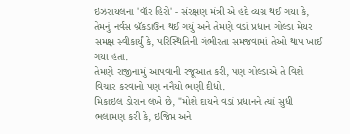ઇઝરાયલના 'વૉર હિરો' - સંરક્ષણ મંત્રી એ હદે વ્યગ્ર થઈ ગયા કે, તેમનું નર્વસ બ્રૅકડાઉન થઈ ગયું અને તેમણે વડાં પ્રધાન ગોલ્ડા મેયર સમક્ષ સ્વીકાર્યું કે, પરિસ્થિતિની ગંભીરતા સમજવામાં તેઓ થાપ ખાઈ ગયા હતા.
તેમણે રાજીનામું આપવાની રજૂઆત કરી, પણ ગોલ્ડાએ તે વિશે વિચાર કરવાનો પણ નનૈયો ભણી દીધો.
મિકાઇલ ડોરાન લખે છે, "મોશે દાયને વડાં પ્રધાનને ત્યાં સુધી ભલામણ કરી કે, ઇજિપ્ત અને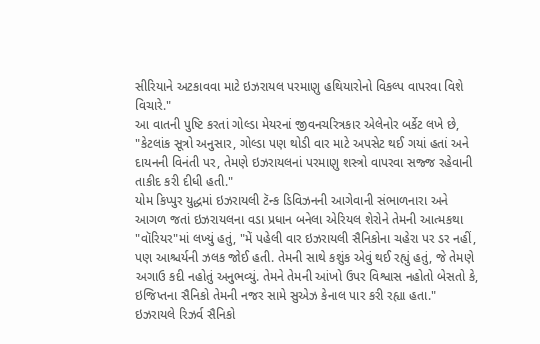સીરિયાને અટકાવવા માટે ઇઝરાયલ પરમાણુ હથિયારોનો વિકલ્પ વાપરવા વિશે વિચારે."
આ વાતની પુષ્ટિ કરતાં ગોલ્ડા મેયરનાં જીવનચરિત્રકાર એલેનોર બર્કેટ લખે છે, "કેટલાંક સૂત્રો અનુસાર, ગોલ્ડા પણ થોડી વાર માટે અપસેટ થઈ ગયાં હતાં અને દાયનની વિનંતી પર, તેમણે ઇઝરાયલનાં પરમાણુ શસ્ત્રો વાપરવા સજ્જ રહેવાની તાકીદ કરી દીધી હતી."
યોમ કિપ્પુર યુદ્ધમાં ઇઝરાયલી ટૅન્ક ડિવિઝનની આગેવાની સંભાળનારા અને આગળ જતાં ઇઝરાયલના વડા પ્રધાન બનેલા એરિયલ શેરોને તેમની આત્મકથા "વૉરિયર"માં લખ્યું હતું, "મેં પહેલી વાર ઇઝરાયલી સૈનિકોના ચહેરા પર ડર નહીં, પણ આશ્ચર્યની ઝલક જોઈ હતી. તેમની સાથે કશુંક એવું થઈ રહ્યું હતું, જે તેમણે અગાઉ કદી નહોતું અનુભવ્યું. તેમને તેમની આંખો ઉપર વિશ્વાસ નહોતો બેસતો કે, ઇજિપ્તના સૈનિકો તેમની નજર સામે સુએઝ કેનાલ પાર કરી રહ્યા હતા."
ઇઝરાયલે રિઝર્વ સૈનિકો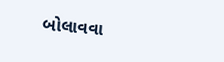બોલાવવા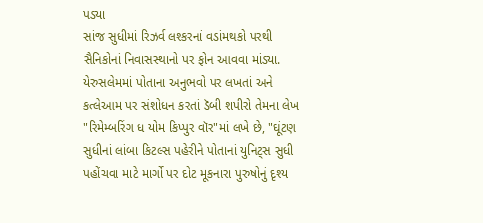પડ્યા
સાંજ સુધીમાં રિઝર્વ લશ્કરનાં વડાંમથકો પરથી સૈનિકોનાં નિવાસસ્થાનો પર ફોન આવવા માંડ્યા.
યેરુસલેમમાં પોતાના અનુભવો પર લખતાં અને કત્લેઆમ પર સંશોધન કરતાં ડૅબી શપીરો તેમના લેખ "રિમેમ્બરિંગ ધ યોમ કિપ્પુર વૉર"માં લખે છે, "ઘૂંટણ સુધીનાં લાંબા કિટલ્સ પહેરીને પોતાનાં યુનિટ્સ સુધી પહોંચવા માટે માર્ગો પર દોટ મૂકનારા પુરુષોનું દૃશ્ય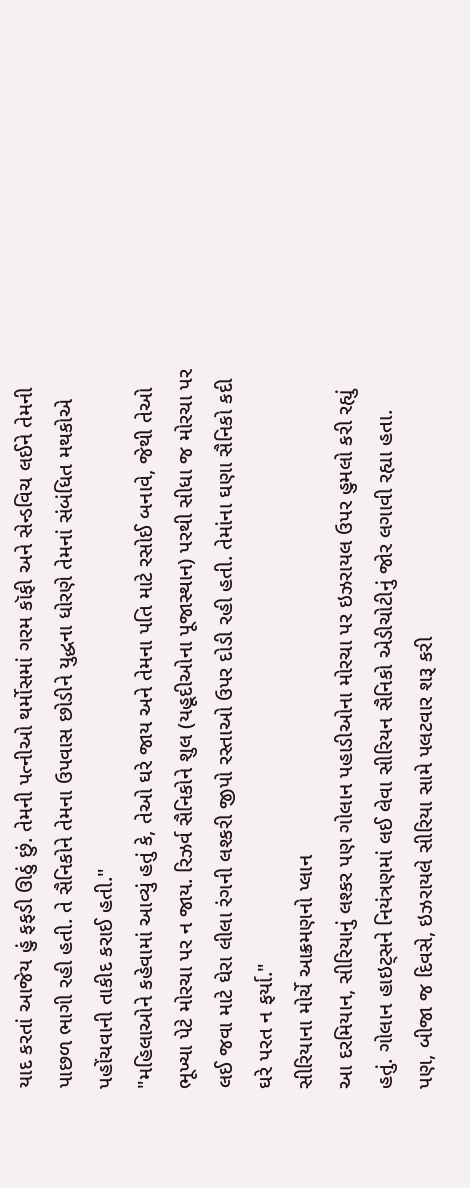યાદ કરતાં આજેય હું ફફડી ઊઠું છું. તેમની પત્નીઓ થર્મોસમાં ગરમ કૉફી અને સેન્ડવિચ લઈને તેમની પાછળ ભાગી રહી હતી. તે સૈનિકોને તેમના ઉપવાસ છોડીને યુદ્ધના ધોરણે તેમનાં સંબંધિત મથકોએ પહોંચવાની તાકીદ કરાઈ હતી."
"મહિલાઓને કહેવામાં આવ્યું હતું કે, તેઓ ઘરે જાય અને તેમના પતિ માટે રસોઈ બનાવે, જેથી તેઓ ભૂખ્યા પેટે મોરચા પર ન જાય. રિઝર્વ સૈનિકોને શુલ (યહૂદીઓના પૂજાસ્થાન) પરથી સીધા જ મોરચા પર લઈ જવા માટે ઘેરા લીલા રંગની લશ્કરી જીપો રસ્તાઓ ઉપર દોડી રહી હતી. તેમાંના ઘણા સૈનિકો કદી ઘરે પરત ન ફર્યા."
સીરિયાના મોર્ચે આક્રમણનો પ્લાન
આ દરમિયાન, સીરિયાનું લશ્કર પણ ગોલાન પહાડીઓના મોરચા પર ઇઝરાયલ ઉપર હુમલો કરી રહ્યું હતું. ગોલાન હાઇટ્સને નિયંત્રણમાં લઈ લેવા સીરિયન સૈનિકો એડીચોટીનું જોર લગાવી રહ્યા હતા.
પણ, બીજા જ દિવસે, ઇઝરાયલે સીરિયા સામે પલટવાર શરૂ કરી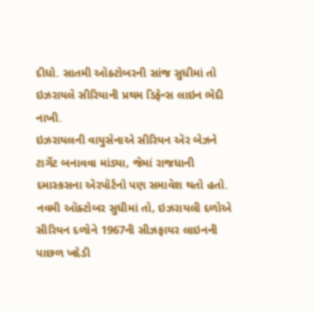દીધો. સાતમી ઑક્ટોબરની સાંજ સુધીમાં તો ઇઝરાયલે સીરિયાની પ્રથમ ડિફેન્સ લાઇન ભેદી નાખી.
ઇઝરાયલની વાયુસેનાએ સીરિયન ઍર બેઝને ટાર્ગેટ બનાવવા માંડ્યા, જેમાં રાજધાની દમાસ્કસના ઍરપૉર્ટનો પણ સમાવેશ થતો હતો. નવમી ઑક્ટોબર સુધીમાં તો, ઇઝરાયલી દળોએ સીરિયન દળોને 1967ની સીઝફાયર લાઇનની પાછળ ખદેડી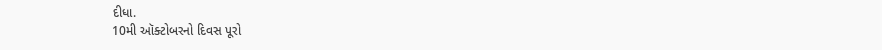દીધા.
10મી ઑક્ટોબરનો દિવસ પૂરો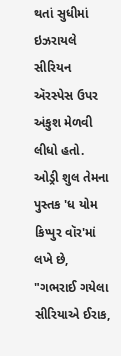થતાં સુધીમાં ઇઝરાયલે સીરિયન ઍરસ્પેસ ઉપર અંકુશ મેળવી લીધો હતો.
ઓડ્રી શુલ તેમના પુસ્તક 'ધ યોમ કિપ્પુર વૉર'માં લખે છે, "ગભરાઈ ગયેલા સીરિયાએ ઈરાક,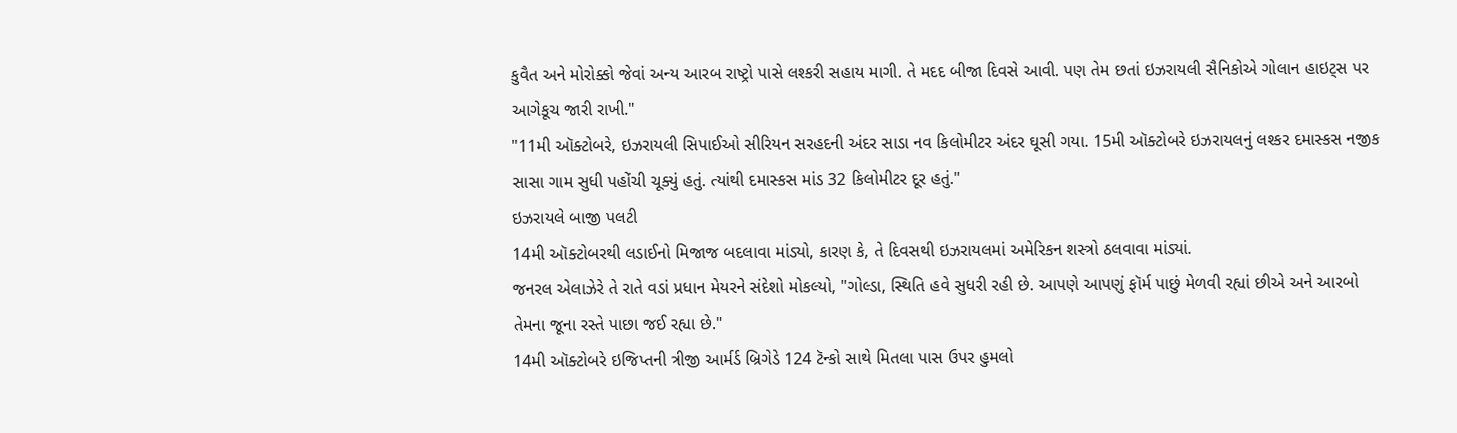કુવૈત અને મોરોક્કો જેવાં અન્ય આરબ રાષ્ટ્રો પાસે લશ્કરી સહાય માગી. તે મદદ બીજા દિવસે આવી. પણ તેમ છતાં ઇઝરાયલી સૈનિકોએ ગોલાન હાઇટ્સ પર આગેકૂચ જારી રાખી."
"11મી ઑક્ટોબરે, ઇઝરાયલી સિપાઈઓ સીરિયન સરહદની અંદર સાડા નવ કિલોમીટર અંદર ઘૂસી ગયા. 15મી ઑક્ટોબરે ઇઝરાયલનું લશ્કર દમાસ્કસ નજીક સાસા ગામ સુધી પહોંચી ચૂક્યું હતું. ત્યાંથી દમાસ્કસ માંડ 32 કિલોમીટર દૂર હતું."
ઇઝરાયલે બાજી પલટી
14મી ઑક્ટોબરથી લડાઈનો મિજાજ બદલાવા માંડ્યો, કારણ કે, તે દિવસથી ઇઝરાયલમાં અમેરિકન શસ્ત્રો ઠલવાવા માંડ્યાં.
જનરલ એલાઝેરે તે રાતે વડાં પ્રધાન મેયરને સંદેશો મોકલ્યો, "ગોલ્ડા, સ્થિતિ હવે સુધરી રહી છે. આપણે આપણું ફૉર્મ પાછું મેળવી રહ્યાં છીએ અને આરબો તેમના જૂના રસ્તે પાછા જઈ રહ્યા છે."
14મી ઑક્ટોબરે ઇજિપ્તની ત્રીજી આર્મર્ડ બ્રિગેડે 124 ટૅન્કો સાથે મિતલા પાસ ઉપર હુમલો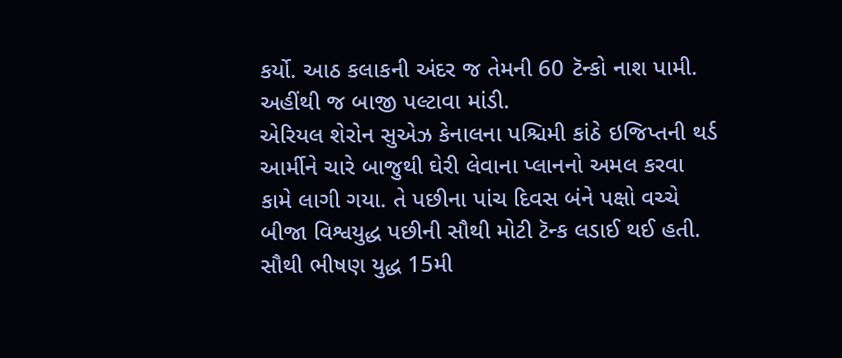કર્યો. આઠ કલાકની અંદર જ તેમની 60 ટૅન્કો નાશ પામી. અહીંથી જ બાજી પલ્ટાવા માંડી.
એરિયલ શેરોન સુએઝ કેનાલના પશ્ચિમી કાંઠે ઇજિપ્તની થર્ડ આર્મીને ચારે બાજુથી ઘેરી લેવાના પ્લાનનો અમલ કરવા કામે લાગી ગયા. તે પછીના પાંચ દિવસ બંને પક્ષો વચ્ચે બીજા વિશ્વયુદ્ધ પછીની સૌથી મોટી ટૅન્ક લડાઈ થઈ હતી.
સૌથી ભીષણ યુદ્ધ 15મી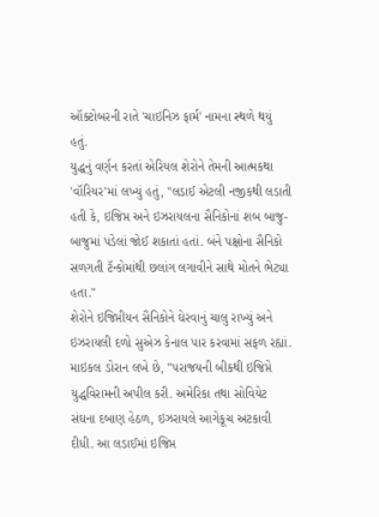ઑક્ટોબરની રાતે 'ચાઇનિઝ ફાર્મ' નામના સ્થળે થયું હતું.
યુદ્ધનું વર્ણન કરતાં એરિયલ શેરોને તેમની આત્મકથા 'વૉરિયર'માં લખ્યું હતું, "લડાઈ એટલી નજીકથી લડાતી હતી કે, ઇજિપ્ત અને ઇઝરાયલના સૈનિકોનાં શબ બાજુ-બાજુમાં પડેલાં જોઈ શકાતાં હતાં. બંને પક્ષોના સૈનિકો સળગતી ટૅન્કોમાંથી છલાંગ લગાવીને સાથે મોતને ભેટ્યા હતા."
શેરોને ઇજિપ્તીયન સૈનિકોને ઘેરવાનું ચાલુ રાખ્યું અને ઇઝરાયલી દળો સુએઝ કેનાલ પાર કરવામાં સફળ રહ્યાં.
માઇકલ ડોરાન લખે છે, "પરાજયની બીકથી ઇજિપ્તે યુદ્ધવિરામની અપીલ કરી. અમેરિકા તથા સોવિયેટ સંઘના દબાણ હેઠળ, ઇઝરાયલે આગેકૂચ અટકાવી દીધી. આ લડાઈમાં ઇજિપ્ત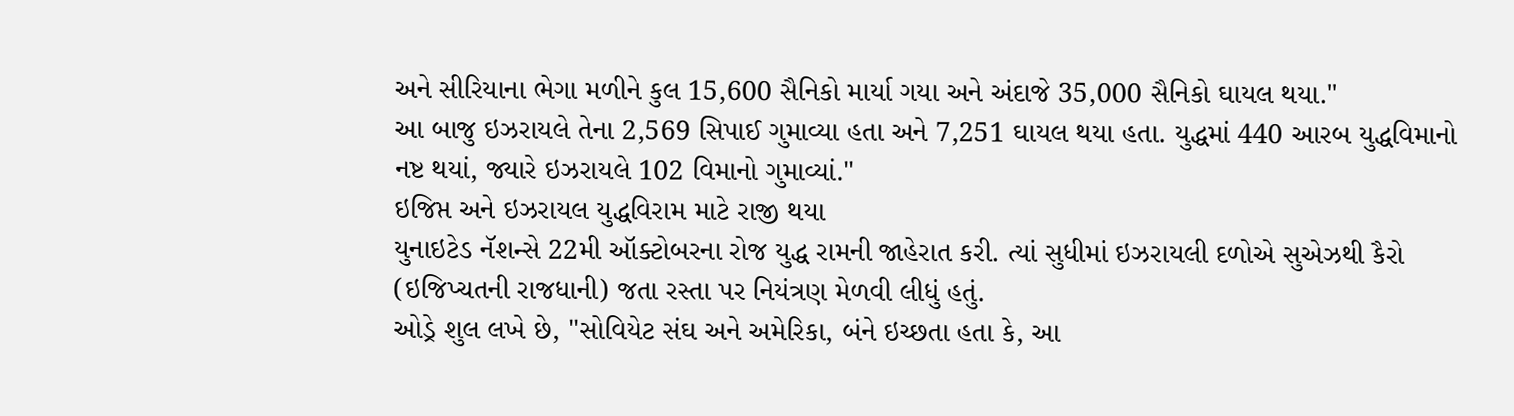અને સીરિયાના ભેગા મળીને કુલ 15,600 સૈનિકો માર્યા ગયા અને અંદાજે 35,000 સૈનિકો ઘાયલ થયા."
આ બાજુ ઇઝરાયલે તેના 2,569 સિપાઈ ગુમાવ્યા હતા અને 7,251 ઘાયલ થયા હતા. યુદ્ધમાં 440 આરબ યુદ્ધવિમાનો નષ્ટ થયાં, જ્યારે ઇઝરાયલે 102 વિમાનો ગુમાવ્યાં."
ઇજિપ્ત અને ઇઝરાયલ યુદ્ધવિરામ માટે રાજી થયા
યુનાઇટેડ નૅશન્સે 22મી ઑક્ટોબરના રોજ યુદ્ધ રામની જાહેરાત કરી. ત્યાં સુધીમાં ઇઝરાયલી દળોએ સુએઝથી કૈરો (ઇજિપ્ચતની રાજધાની) જતા રસ્તા પર નિયંત્રણ મેળવી લીધું હતું.
ઓડ્રે શુલ લખે છે, "સોવિયેટ સંઘ અને અમેરિકા, બંને ઇચ્છતા હતા કે, આ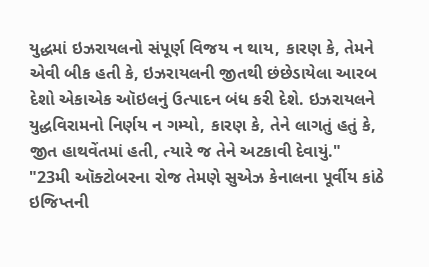યુદ્ધમાં ઇઝરાયલનો સંપૂર્ણ વિજય ન થાય, કારણ કે, તેમને એવી બીક હતી કે, ઇઝરાયલની જીતથી છંછેડાયેલા આરબ દેશો એકાએક ઑઇલનું ઉત્પાદન બંધ કરી દેશે. ઇઝરાયલને યુદ્ધવિરામનો નિર્ણય ન ગમ્યો, કારણ કે, તેને લાગતું હતું કે, જીત હાથવેંતમાં હતી, ત્યારે જ તેને અટકાવી દેવાયું."
"23મી ઑક્ટોબરના રોજ તેમણે સુએઝ કેનાલના પૂર્વીય કાંઠે ઇજિપ્તની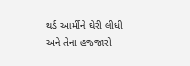થર્ડ આર્મીને ઘેરી લીધી અને તેના હજ્જારો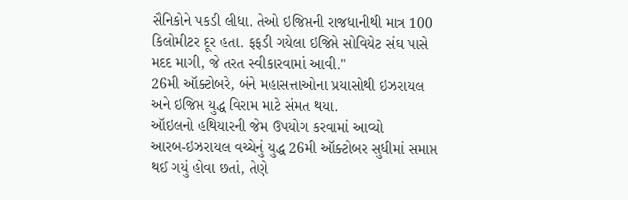સૈનિકોને પકડી લીધા. તેઓ ઇજિપ્તની રાજધાનીથી માત્ર 100 કિલોમીટર દૂર હતા. ફફડી ગયેલા ઇજિપ્તે સોવિયેટ સંઘ પાસે મદદ માગી, જે તરત સ્વીકારવામાં આવી."
26મી ઑક્ટોબરે, બંને મહાસત્તાઓના પ્રયાસોથી ઇઝરાયલ અને ઇજિપ્ત યુદ્ધ વિરામ માટે સંમત થયા.
ઑઇલનો હથિયારની જેમ ઉપયોગ કરવામાં આવ્યો
આરબ-ઇઝરાયલ વચ્ચેનું યુદ્ધ 26મી ઑક્ટોબર સુધીમાં સમાપ્ત થઈ ગયું હોવા છતાં, તેણે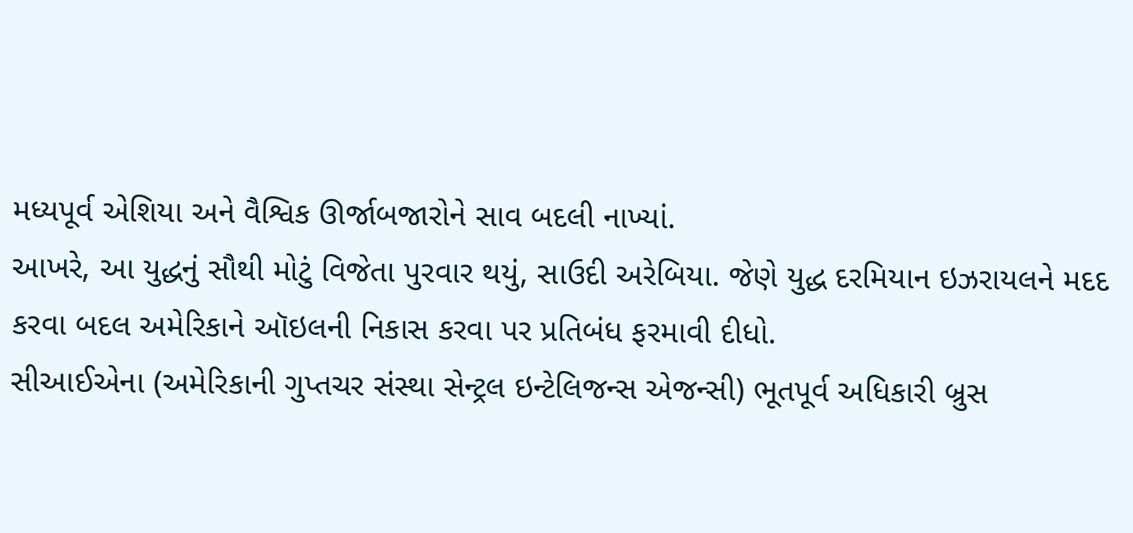મધ્યપૂર્વ એશિયા અને વૈશ્વિક ઊર્જાબજારોને સાવ બદલી નાખ્યાં.
આખરે, આ યુદ્ધનું સૌથી મોટું વિજેતા પુરવાર થયું, સાઉદી અરેબિયા. જેણે યુદ્ધ દરમિયાન ઇઝરાયલને મદદ કરવા બદલ અમેરિકાને ઑઇલની નિકાસ કરવા પર પ્રતિબંધ ફરમાવી દીધો.
સીઆઈએના (અમેરિકાની ગુપ્તચર સંસ્થા સેન્ટ્રલ ઇન્ટેલિજન્સ એજન્સી) ભૂતપૂર્વ અધિકારી બ્રુસ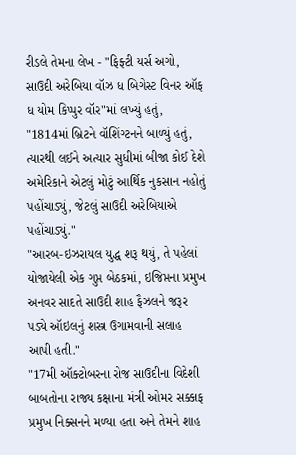રીડલે તેમના લેખ - "ફિફ્ટી યર્સ અગો, સાઉદી અરેબિયા વૉઝ ધ બિગેસ્ટ વિનર ઑફ ધ યોમ કિપ્પુર વૉર"માં લખ્યું હતું, "1814માં બ્રિટને વૉશિંગ્ટનને બાળ્યું હતું, ત્યારથી લઈને અત્યાર સુધીમાં બીજા કોઈ દેશે અમેરિકાને એટલું મોટું આર્થિક નુકસાન નહોતું પહોંચાડ્યું, જેટલું સાઉદી અરેબિયાએ પહોંચાડ્યું."
"આરબ-ઇઝરાયલ યુદ્ધ શરૂ થયું, તે પહેલાં યોજાયેલી એક ગુપ્ત બેઠકમાં, ઇજિપ્તના પ્રમુખ અનવર સાદતે સાઉદી શાહ ફૈઝલને જરૂર પડ્યે ઑઇલનું શસ્ત્ર ઉગામવાની સલાહ આપી હતી."
"17મી ઑક્ટોબરના રોજ સાઉદીના વિદેશી બાબતોના રાજ્ય કક્ષાના મંત્રી ઓમર સક્કાફ પ્રમુખ નિક્સનને મળ્યા હતા અને તેમને શાહ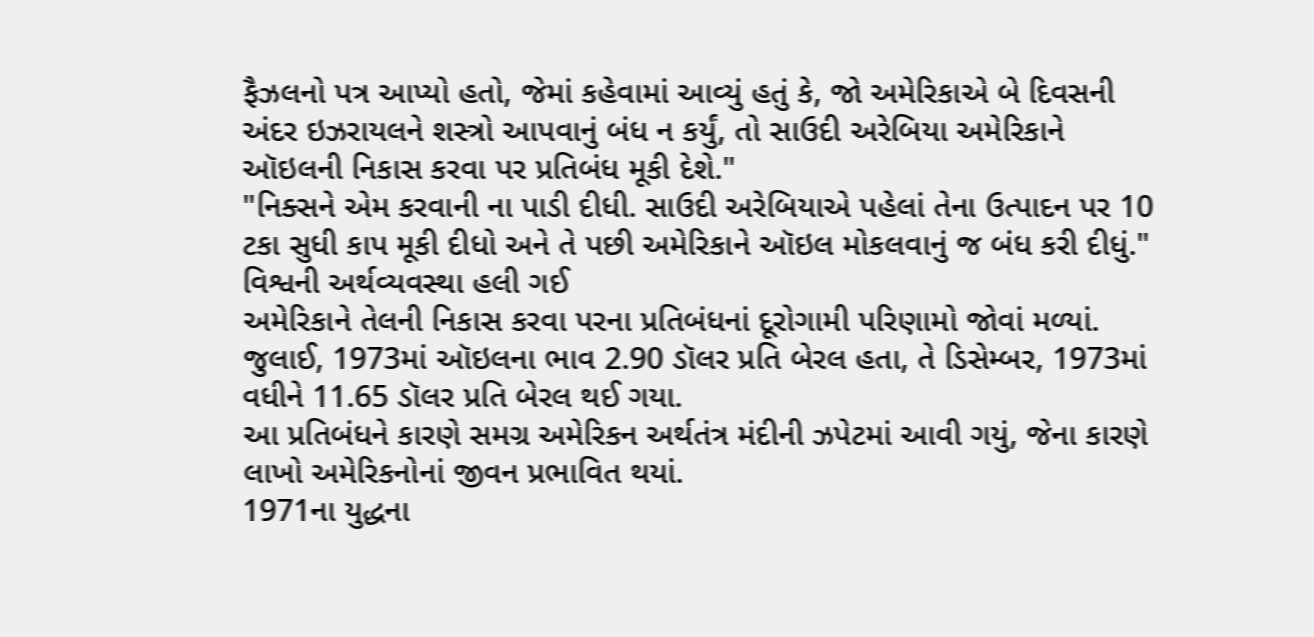ફૈઝલનો પત્ર આપ્યો હતો, જેમાં કહેવામાં આવ્યું હતું કે, જો અમેરિકાએ બે દિવસની અંદર ઇઝરાયલને શસ્ત્રો આપવાનું બંધ ન કર્યું, તો સાઉદી અરેબિયા અમેરિકાને ઑઇલની નિકાસ કરવા પર પ્રતિબંધ મૂકી દેશે."
"નિક્સને એમ કરવાની ના પાડી દીધી. સાઉદી અરેબિયાએ પહેલાં તેના ઉત્પાદન પર 10 ટકા સુધી કાપ મૂકી દીધો અને તે પછી અમેરિકાને ઑઇલ મોકલવાનું જ બંધ કરી દીધું."
વિશ્વની અર્થવ્યવસ્થા હલી ગઈ
અમેરિકાને તેલની નિકાસ કરવા પરના પ્રતિબંધનાં દૂરોગામી પરિણામો જોવાં મળ્યાં.
જુલાઈ, 1973માં ઑઇલના ભાવ 2.90 ડૉલર પ્રતિ બેરલ હતા, તે ડિસેમ્બર, 1973માં વધીને 11.65 ડૉલર પ્રતિ બેરલ થઈ ગયા.
આ પ્રતિબંધને કારણે સમગ્ર અમેરિકન અર્થતંત્ર મંદીની ઝપેટમાં આવી ગયું, જેના કારણે લાખો અમેરિકનોનાં જીવન પ્રભાવિત થયાં.
1971ના યુદ્ધના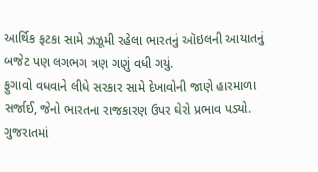આર્થિક ફટકા સામે ઝઝૂમી રહેલા ભારતનું ઑઇલની આયાતનું બજેટ પણ લગભગ ત્રણ ગણું વધી ગયું.
ફુગાવો વધવાને લીધે સરકાર સામે દેખાવોની જાણે હારમાળા સર્જાઈ, જેનો ભારતના રાજકારણ ઉપર ઘેરો પ્રભાવ પડ્યો. ગુજરાતમાં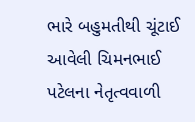ભારે બહુમતીથી ચૂંટાઈ આવેલી ચિમનભાઈ પટેલના નેતૃત્વવાળી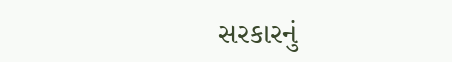સરકારનું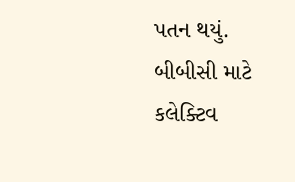પતન થયું.
બીબીસી માટે કલેક્ટિવ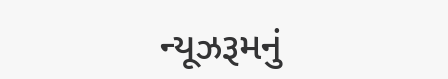ન્યૂઝરૂમનું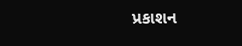પ્રકાશન